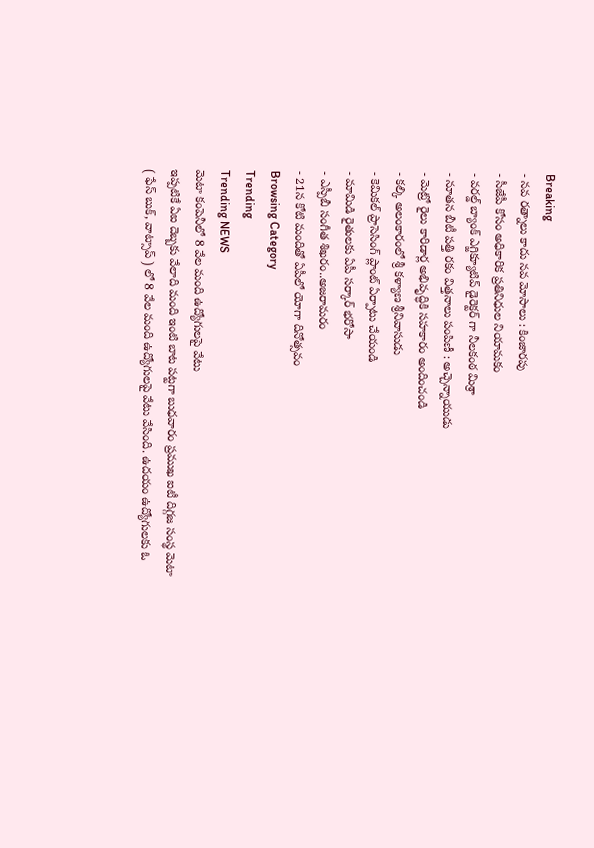Breaking
- నవ రత్నాలు కాదు నవ మోసాలు : కింజారపు
- సీజేపీ కోసం అధికారిక ప్రతినిధుల నియామకం
- వరల్డ్ బ్యాంక్ ఎగ్జిక్యూటివ్ డైరెక్టర్ గా నీలకంఠ మిశ్రా
- నూతన బీటీ పత్తి రకం విత్తనాలు పంపిణీ : అచ్చెన్నాయుడు
- మెట్రో రైలు కారిడార్ల అభివృద్ధికి సహకారం అందించండి
- కల్కి అలంకారంలో శ్రీ కళ్యాణ శ్రీనివాసుడు
- కెమికల్ ప్రాసెసింగ్ ప్లాంట్ ఏర్పాటు చేయండి
- మామిడి రైతులకు ఏపీ సర్కార్ భరోసా
- ఎస్పీబీ సంగీత శిఖరం..అజరామరం
- 21న కోటి మందితో ఏపీలో యోగా దినోత్సవం
Browsing Category
Trending
Trending NEWS
మెటా కంపెనీలో 8 వేల మంది ఉద్యోగులపై వేటు
ఇప్పటికే ఏఐ దెబ్బకు వేలాది మంది ఇంటి బాట పట్టగా బుధవారం ప్రముఖ ఐటీ దిగ్గజ సంస్థ మెటా ( ఫేస్ బుక్, వాట్సాప్ ) లో 8 వేల మంది ఉద్యోగులపై వేటు వేసింది. ఉదయం ఉద్యోగులకు ఓ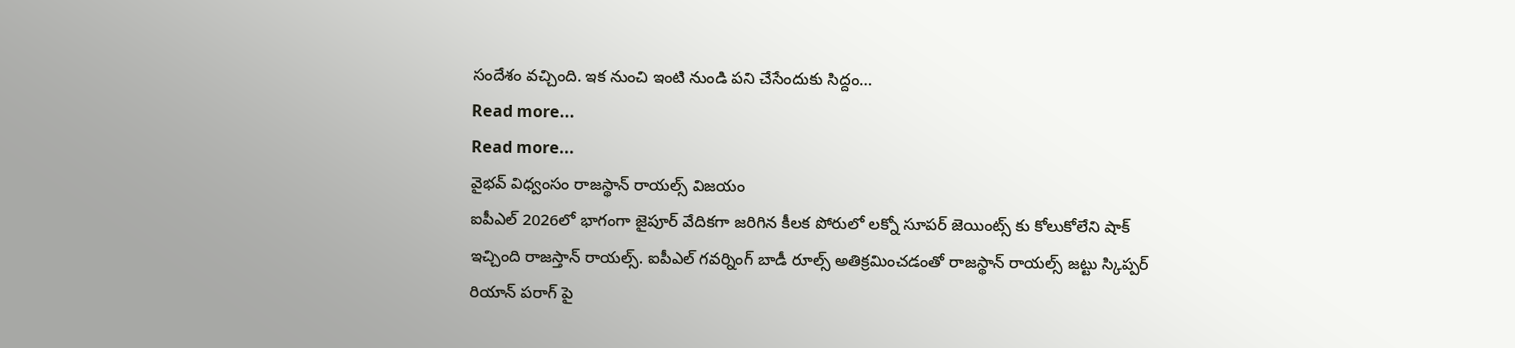సందేశం వచ్చింది. ఇక నుంచి ఇంటి నుండి పని చేసేందుకు సిద్దం…
Read more...
Read more...
వైభవ్ విధ్వంసం రాజస్థాన్ రాయల్స్ విజయం
ఐపీఎల్ 2026లో భాగంగా జైపూర్ వేదికగా జరిగిన కీలక పోరులో లక్నో సూపర్ జెయింట్స్ కు కోలుకోలేని షాక్ ఇచ్చింది రాజస్తాన్ రాయల్స్. ఐపీఎల్ గవర్నింగ్ బాడీ రూల్స్ అతిక్రమించడంతో రాజస్థాన్ రాయల్స్ జట్టు స్కిప్పర్ రియాన్ పరాగ్ పై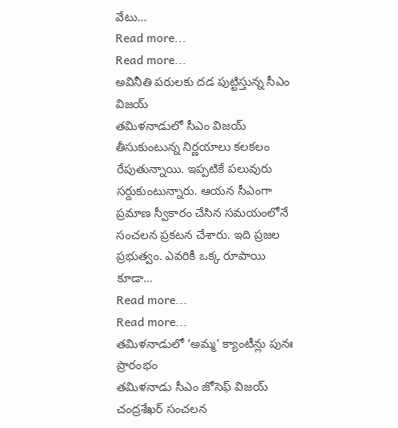వేటు…
Read more...
Read more...
అవినీతి పరులకు దడ పుట్టిస్తున్న సీఎం విజయ్
తమిళనాడులో సీఎం విజయ్ తీసుకుంటున్న నిర్ణయాలు కలకలం రేపుతున్నాయి. ఇప్పటికే పలువురు సర్దుకుంటున్నారు. ఆయన సీఎంగా ప్రమాణ స్వీకారం చేసిన సమయంలోనే సంచలన ప్రకటన చేశారు. ఇది ప్రజల ప్రభుత్వం. ఎవరికీ ఒక్క రూపాయి కూడా…
Read more...
Read more...
తమిళనాడులో ‘అమ్మ’ క్యాంటీన్లు పునః ప్రారంభం
తమిళనాడు సీఎం జోసెఫ్ విజయ్ చంద్రశేఖర్ సంచలన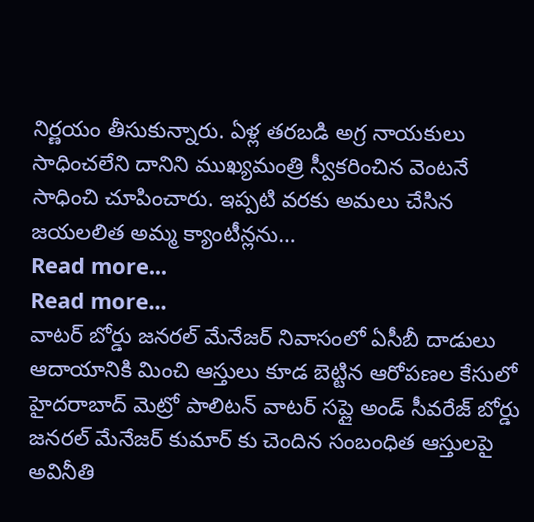నిర్ణయం తీసుకున్నారు. ఏళ్ల తరబడి అగ్ర నాయకులు సాధించలేని దానిని ముఖ్యమంత్రి స్వీకరించిన వెంటనే సాధించి చూపించారు. ఇప్పటి వరకు అమలు చేసిన జయలలిత అమ్మ క్యాంటీన్లను…
Read more...
Read more...
వాటర్ బోర్డు జనరల్ మేనేజర్ నివాసంలో ఏసీబీ దాడులు
ఆదాయానికి మించి ఆస్తులు కూడ బెట్టిన ఆరోపణల కేసులో హైదరాబాద్ మెట్రో పాలిటన్ వాటర్ సప్లై అండ్ సీవరేజ్ బోర్డు జనరల్ మేనేజర్ కుమార్ కు చెందిన సంబంధిత ఆస్తులపై అవినీతి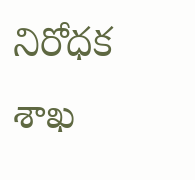నిరోధక శాఖ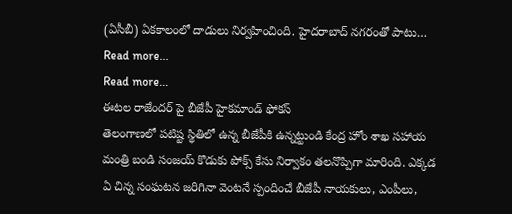(ఏసీబీ) ఏకకాలంలో దాడులు నిర్వహించింది. హైదరాబాద్ నగరంతో పాటు…
Read more...
Read more...
ఈటల రాజేందర్ పై బీజేపీ హైకమాండ్ ఫోకస్
తెలంగాణలో పటిష్ట స్థితిలో ఉన్న బీజేపీకి ఉన్నట్టుండి కేంద్ర హోం శాఖ సహాయ మంత్రి బండి సంజయ్ కొడుకు పోక్స్ కేసు నిర్వాకం తలనొప్పిగా మారింది. ఎక్కడ ఏ చిన్న సంఘటన జరిగినా వెంటనే స్పందించే బీజేపీ నాయకులు, ఎంపీలు,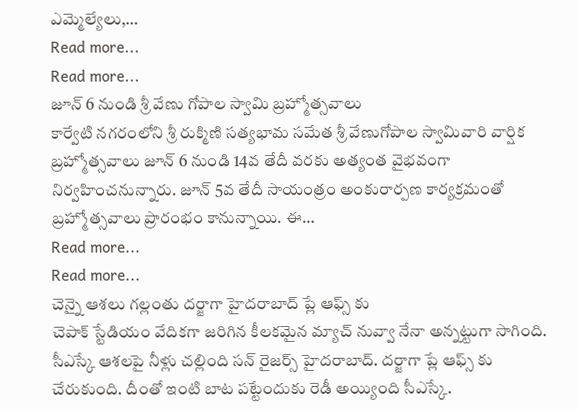ఎమ్మెల్యేలు,…
Read more...
Read more...
జూన్ 6 నుండి శ్రీ వేణు గోపాల స్వామి బ్రహ్మోత్సవాలు
కార్వేటి నగరంలోని శ్రీ రుక్మిణి సత్యభామ సమేత శ్రీ వేణుగోపాల స్వామివారి వార్షిక బ్రహ్మోత్సవాలు జూన్ 6 నుండి 14వ తేదీ వరకు అత్యంత వైభవంగా నిర్వహించనున్నారు. జూన్ 5వ తేదీ సాయంత్రం అంకురార్పణ కార్యక్రమంతో బ్రహ్మోత్సవాలు ప్రారంభం కానున్నాయి. ఈ…
Read more...
Read more...
చెన్నై ఆశలు గల్లంతు దర్జాగా హైదరాబాద్ ప్లే ఆఫ్స్ కు
చెపాక్ స్టేడియం వేదికగా జరిగిన కీలకమైన మ్యాచ్ నువ్వా నేనా అన్నట్టుగా సాగింది. సీఎస్కే ఆశలపై నీళ్లు చల్లింది సన్ రైజర్స్ హైదరాబాద్. దర్జాగా ప్లే ఆఫ్స్ కు చేరుకుంది. దీంతో ఇంటి బాట పట్టేందుకు రెడీ అయ్యింది సీఎస్కే.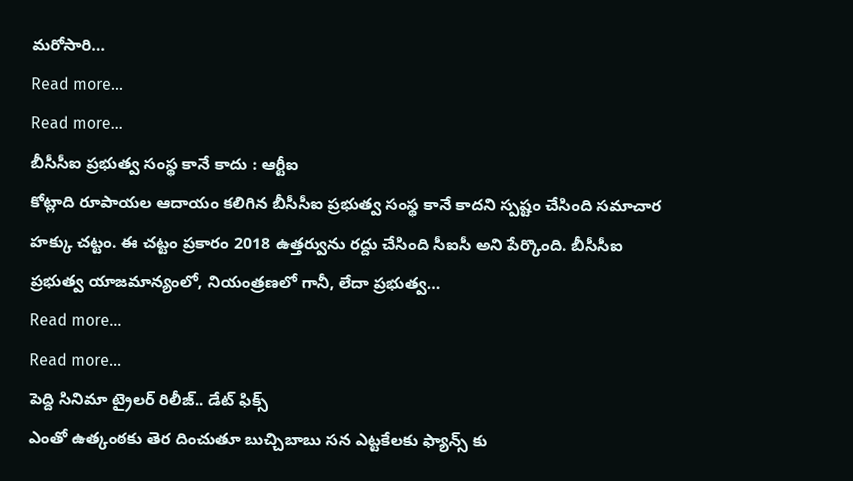మరోసారి…
Read more...
Read more...
బీసీసీఐ ప్రభుత్వ సంస్థ కానే కాదు : ఆర్టీఐ
కోట్లాది రూపాయల ఆదాయం కలిగిన బీసీసీఐ ప్రభుత్వ సంస్థ కానే కాదని స్పష్టం చేసింది సమాచార హక్కు చట్టం. ఈ చట్టం ప్రకారం 2018 ఉత్తర్వును రద్దు చేసింది సీఐసీ అని పేర్కొంది. బీసీసీఐ ప్రభుత్వ యాజమాన్యంలో, నియంత్రణలో గానీ, లేదా ప్రభుత్వ…
Read more...
Read more...
పెద్ది సినిమా ట్రైలర్ రిలీజ్.. డేట్ ఫిక్స్
ఎంతో ఉత్కంఠకు తెర దించుతూ బుచ్చిబాబు సన ఎట్టకేలకు ఫ్యాన్స్ కు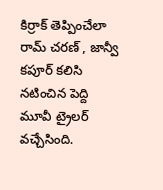కిర్రాక్ తెప్పించేలా రామ్ చరణ్ , జాన్వీ కపూర్ కలిసి నటించిన పెద్ది మూవీ ట్రైలర్ వచ్చేసింది.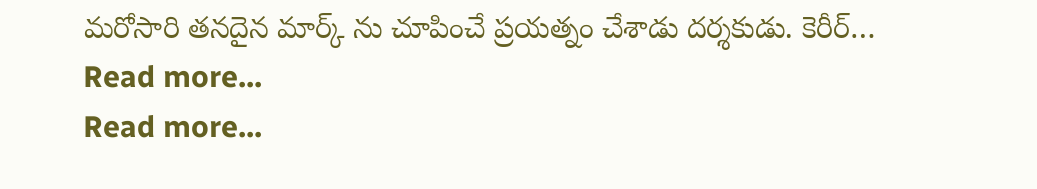మరోసారి తనదైన మార్క్ ను చూపించే ప్రయత్నం చేశాడు దర్శకుడు. కెరీర్…
Read more...
Read more...